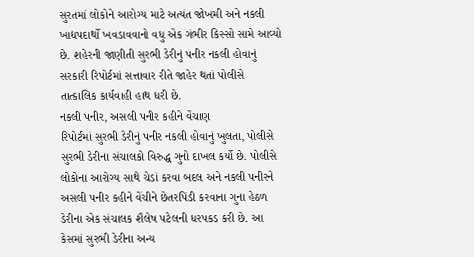સુરતમાં લોકોને આરોગ્ય માટે અત્યંત જોખમી અને નકલી ખાદ્યપદાર્થો ખવડાવવાનો વધુ એક ગંભીર કિસ્સો સામે આવ્યો છે. શહેરની જાણીતી સુરભી ડેરીનું પનીર નકલી હોવાનું સરકારી રિપોર્ટમાં સત્તાવાર રીતે જાહેર થતાં પોલીસે તાત્કાલિક કાર્યવાહી હાથ ધરી છે.
નકલી પનીર, અસલી પનીર કહીને વેંચાણ
રિપોર્ટમાં સુરભી ડેરીનું પનીર નકલી હોવાનું ખુલતા, પોલીસે સુરભી ડેરીના સંચાલકો વિરુદ્ધ ગુનો દાખલ કર્યો છે. પોલીસે લોકોના આરોગ્ય સાથે ચેડાં કરવા બદલ અને નકલી પનીરને અસલી પનીર કહીને વેંચીને છેતરપિંડી કરવાના ગુના હેઠળ ડેરીના એક સંચાલક શૈલેષ પટેલની ધરપકડ કરી છે. આ કેસમાં સુરભી ડેરીના અન્ય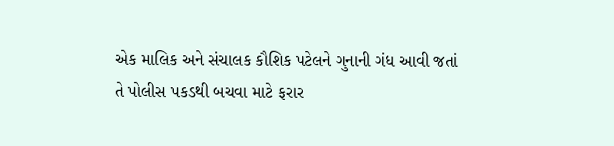એક માલિક અને સંચાલક કૌશિક પટેલને ગુનાની ગંધ આવી જતાં તે પોલીસ પકડથી બચવા માટે ફરાર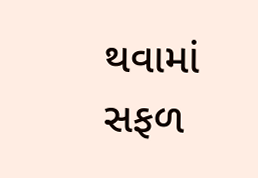થવામાં સફળ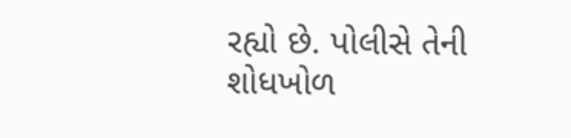રહ્યો છે. પોલીસે તેની શોધખોળ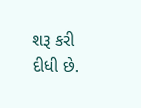શરૂ કરી દીધી છે.